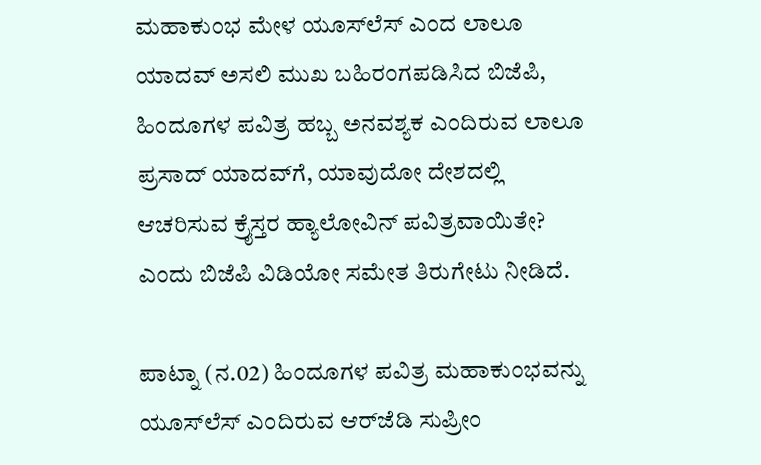ಮಹಾಕುಂಭ ಮೇಳ ಯೂಸ್‌ಲೆಸ್ ಎಂದ ಲಾಲೂ ಯಾದವ್‌ ಅಸಲಿ ಮುಖ ಬಹಿರಂಗಪಡಿಸಿದ ಬಿಜೆಪಿ, ಹಿಂದೂಗಳ ಪವಿತ್ರ ಹಬ್ಬ ಅನವಶ್ಯಕ ಎಂದಿರುವ ಲಾಲೂ ಪ್ರಸಾದ್ ಯಾದವ್‌ಗೆ, ಯಾವುದೋ ದೇಶದಲ್ಲಿ ಆಚರಿಸುವ ಕ್ರೈಸ್ತರ ಹ್ಯಾಲೋವಿನ್ ಪವಿತ್ರವಾಯಿತೇ? ಎಂದು ಬಿಜೆಪಿ ವಿಡಿಯೋ ಸಮೇತ ತಿರುಗೇಟು ನೀಡಿದೆ.

ಪಾಟ್ನಾ (ನ.02) ಹಿಂದೂಗಳ ಪವಿತ್ರ ಮಹಾಕುಂಭವನ್ನು ಯೂಸ್‌ಲೆಸ್ ಎಂದಿರುವ ಆರ್‌ಜೆಡಿ ಸುಪ್ರೀಂ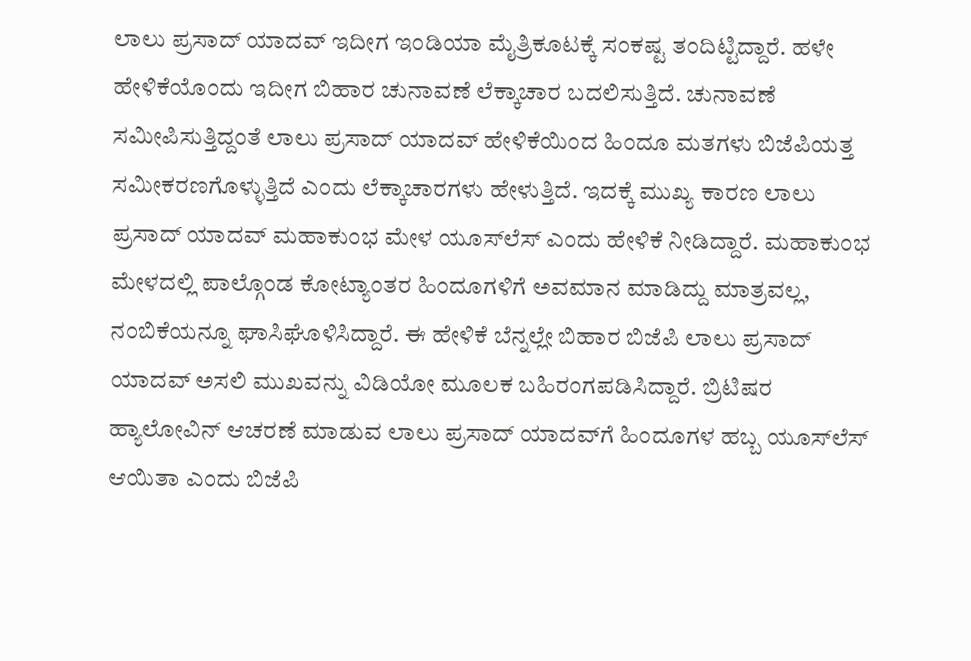ಲಾಲು ಪ್ರಸಾದ್ ಯಾದವ್ ಇದೀಗ ಇಂಡಿಯಾ ಮೈತ್ರಿಕೂಟಕ್ಕೆ ಸಂಕಷ್ಟ ತಂದಿಟ್ಟಿದ್ದಾರೆ. ಹಳೇ ಹೇಳಿಕೆಯೊಂದು ಇದೀಗ ಬಿಹಾರ ಚುನಾವಣೆ ಲೆಕ್ಕಾಚಾರ ಬದಲಿಸುತ್ತಿದೆ. ಚುನಾವಣೆ ಸಮೀಪಿಸುತ್ತಿದ್ದಂತೆ ಲಾಲು ಪ್ರಸಾದ್ ಯಾದವ್ ಹೇಳಿಕೆಯಿಂದ ಹಿಂದೂ ಮತಗಳು ಬಿಜೆಪಿಯತ್ತ ಸಮೀಕರಣಗೊಳ್ಳುತ್ತಿದೆ ಎಂದು ಲೆಕ್ಕಾಚಾರಗಳು ಹೇಳುತ್ತಿದೆ. ಇದಕ್ಕೆ ಮುಖ್ಯ ಕಾರಣ ಲಾಲು ಪ್ರಸಾದ್ ಯಾದವ್ ಮಹಾಕುಂಭ ಮೇಳ ಯೂಸ್‌ಲೆಸ್ ಎಂದು ಹೇಳಿಕೆ ನೀಡಿದ್ದಾರೆ. ಮಹಾಕುಂಭ ಮೇಳದಲ್ಲಿ ಪಾಲ್ಗೊಂಡ ಕೋಟ್ಯಾಂತರ ಹಿಂದೂಗಳಿಗೆ ಅವಮಾನ ಮಾಡಿದ್ದು ಮಾತ್ರವಲ್ಲ, ನಂಬಿಕೆಯನ್ನೂ ಘಾಸಿಘೊಳಿಸಿದ್ದಾರೆ. ಈ ಹೇಳಿಕೆ ಬೆನ್ನಲ್ಲೇ ಬಿಹಾರ ಬಿಜೆಪಿ ಲಾಲು ಪ್ರಸಾದ್ ಯಾದವ್ ಅಸಲಿ ಮುಖವನ್ನು ವಿಡಿಯೋ ಮೂಲಕ ಬಹಿರಂಗಪಡಿಸಿದ್ದಾರೆ. ಬ್ರಿಟಿಷರ ಹ್ಯಾಲೋವಿನ್ ಆಚರಣೆ ಮಾಡುವ ಲಾಲು ಪ್ರಸಾದ್ ಯಾದವ್‌ಗೆ ಹಿಂದೂಗಳ ಹಬ್ಬ ಯೂಸ್‌ಲೆಸ್ ಆಯಿತಾ ಎಂದು ಬಿಜೆಪಿ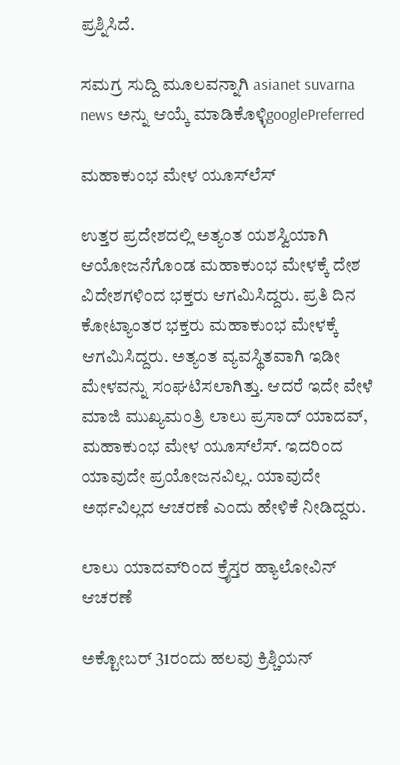ಪ್ರಶ್ನಿಸಿದೆ.

ಸಮಗ್ರ ಸುದ್ದಿ ಮೂಲವನ್ನಾಗಿ asianet suvarna news ಅನ್ನು ಆಯ್ಕೆ ಮಾಡಿಕೊಳ್ಳಿgooglePreferred

ಮಹಾಕುಂಭ ಮೇಳ ಯೂಸ್‌ಲೆಸ್

ಉತ್ತರ ಪ್ರದೇಶದಲ್ಲಿ ಅತ್ಯಂತ ಯಶಸ್ವಿಯಾಗಿ ಆಯೋಜನೆಗೊಂಡ ಮಹಾಕುಂಭ ಮೇಳಕ್ಕೆ ದೇಶ ವಿದೇಶಗಳಿಂದ ಭಕ್ತರು ಆಗಮಿಸಿದ್ದರು. ಪ್ರತಿ ದಿನ ಕೋಟ್ಯಾಂತರ ಭಕ್ತರು ಮಹಾಕುಂಭ ಮೇಳಕ್ಕೆ ಆಗಮಿಸಿದ್ದರು. ಅತ್ಯಂತ ವ್ಯವಸ್ಥಿತವಾಗಿ ಇಡೀ ಮೇಳವನ್ನು ಸಂಘಟಿಸಲಾಗಿತ್ತು. ಆದರೆ ಇದೇ ವೇಳೆ ಮಾಜಿ ಮುಖ್ಯಮಂತ್ರಿ ಲಾಲು ಪ್ರಸಾದ್ ಯಾದವ್, ಮಹಾಕುಂಭ ಮೇಳ ಯೂಸ್‌ಲೆಸ್. ಇದರಿಂದ ಯಾವುದೇ ಪ್ರಯೋಜನವಿಲ್ಲ. ಯಾವುದೇ ಅರ್ಥವಿಲ್ಲದ ಆಚರಣೆ ಎಂದು ಹೇಳಿಕೆ ನೀಡಿದ್ದರು.

ಲಾಲು ಯಾದವ್‌ರಿಂದ ಕ್ರೈಸ್ತರ ಹ್ಯಾಲೋವಿನ್ ಆಚರಣೆ

ಅಕ್ಟೋಬರ್ 31ರಂದು ಹಲವು ಕ್ರಿಶ್ಚಿಯನ್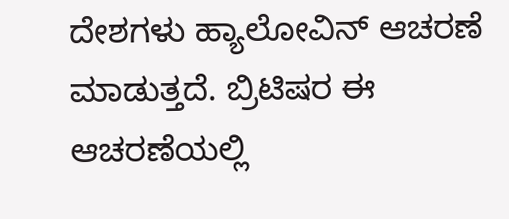ದೇಶಗಳು ಹ್ಯಾಲೋವಿನ್ ಆಚರಣೆ ಮಾಡುತ್ತದೆ. ಬ್ರಿಟಿಷರ ಈ ಆಚರಣೆಯಲ್ಲಿ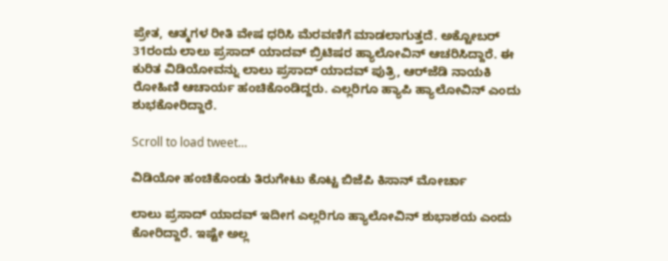ಪ್ರೇತ, ಆತ್ಮಗಳ ರೀತಿ ವೇಷ ಧರಿಸಿ ಮೆರವಣಿಗೆ ಮಾಡಲಾಗುತ್ತದೆ. ಅಕ್ಟೋಬರ್ 31ರಂದು ಲಾಲು ಪ್ರಸಾದ್ ಯಾದವ್ ಬ್ರಿಟಿಷರ ಹ್ಯಾಲೋವಿನ್ ಆಚರಿಸಿದ್ದಾರೆ. ಈ ಕುರಿತ ವಿಡಿಯೋವನ್ನು ಲಾಲು ಪ್ರಸಾದ್ ಯಾದವ್ ಪುತ್ರಿ, ಆರ್‌ಜೆಡಿ ನಾಯಕಿ ರೋಹಿಣಿ ಆಚಾರ್ಯ ಹಂಚಿಕೊಂಡಿದ್ದರು. ಎಲ್ಲರಿಗೂ ಹ್ಯಾಪಿ ಹ್ಯಾಲೋವಿನ್ ಎಂದು ಶುಭಕೋರಿದ್ದಾರೆ.

Scroll to load tweet…

ವಿಡಿಯೋ ಹಂಚಿಕೊಂಡು ತಿರುಗೇಟು ಕೊಟ್ಟ ಬಿಜೆಪಿ ಕಿಸಾನ್ ಮೋರ್ಚಾ

ಲಾಲು ಪ್ರಸಾದ್ ಯಾದವ್ ಇದೀಗ ಎಲ್ಲರಿಗೂ ಹ್ಯಾಲೋವಿನ್ ಶುಭಾಶಯ ಎಂದು ಕೋರಿದ್ದಾರೆ. ಇಷ್ಟೇ ಅಲ್ಲ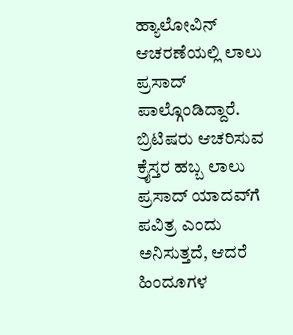ಹ್ಯಾಲೋವಿನ್ ಆಚರಣೆಯಲ್ಲಿ ಲಾಲು ಪ್ರಸಾದ್ ಪಾಲ್ಗೊಂಡಿದ್ದಾರೆ. ಬ್ರಿಟಿಷರು ಆಚರಿಸುವ ಕ್ರೈಸ್ತರ ಹಬ್ಬ ಲಾಲು ಪ್ರಸಾದ್ ಯಾದವ್‌ಗೆ ಪವಿತ್ರ ಎಂದು ಅನಿಸುತ್ತದೆ, ಆದರೆ ಹಿಂದೂಗಳ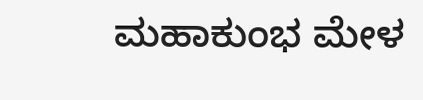ಮಹಾಕುಂಭ ಮೇಳ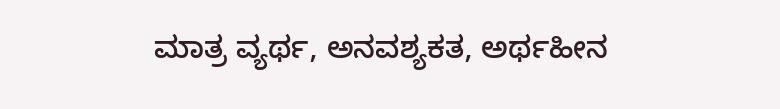ಮಾತ್ರ ವ್ಯರ್ಥ, ಅನವಶ್ಯಕತ, ಅರ್ಥಹೀನ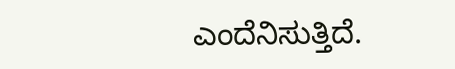ಎಂದೆನಿಸುತ್ತಿದೆ.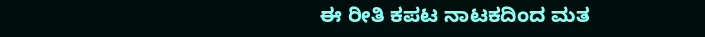ಈ ರೀತಿ ಕಪಟ ನಾಟಕದಿಂದ ಮತ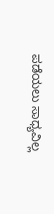ಪಡೆಯಲು ಸಾಧ್ಯವಿಲ್ಲ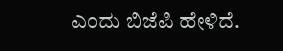ಎಂದು ಬಿಜೆಪಿ ಹೇಳಿದೆ.